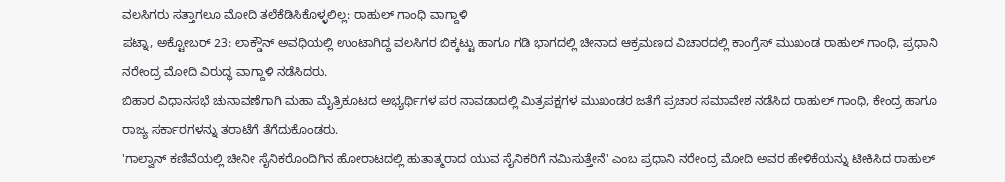ವಲಸಿಗರು ಸತ್ತಾಗಲೂ ಮೋದಿ ತಲೆಕೆಡಿಸಿಕೊಳ್ಳಲಿಲ್ಲ: ರಾಹುಲ್ ಗಾಂಧಿ ವಾಗ್ದಾಳಿ
ಪಟ್ನಾ, ಅಕ್ಟೋಬರ್ 23: ಲಾಕ್ಡೌನ್ ಅವಧಿಯಲ್ಲಿ ಉಂಟಾಗಿದ್ದ ವಲಸಿಗರ ಬಿಕ್ಕಟ್ಟು ಹಾಗೂ ಗಡಿ ಭಾಗದಲ್ಲಿ ಚೀನಾದ ಆಕ್ರಮಣದ ವಿಚಾರದಲ್ಲಿ ಕಾಂಗ್ರೆಸ್ ಮುಖಂಡ ರಾಹುಲ್ ಗಾಂಧಿ, ಪ್ರಧಾನಿ ನರೇಂದ್ರ ಮೋದಿ ವಿರುದ್ಧ ವಾಗ್ದಾಳಿ ನಡೆಸಿದರು.
ಬಿಹಾರ ವಿಧಾನಸಭೆ ಚುನಾವಣೆಗಾಗಿ ಮಹಾ ಮೈತ್ರಿಕೂಟದ ಅಭ್ಯರ್ಥಿಗಳ ಪರ ನಾವಡಾದಲ್ಲಿ ಮಿತ್ರಪಕ್ಷಗಳ ಮುಖಂಡರ ಜತೆಗೆ ಪ್ರಚಾರ ಸಮಾವೇಶ ನಡೆಸಿದ ರಾಹುಲ್ ಗಾಂಧಿ, ಕೇಂದ್ರ ಹಾಗೂ ರಾಜ್ಯ ಸರ್ಕಾರಗಳನ್ನು ತರಾಟೆಗೆ ತೆಗೆದುಕೊಂಡರು.
'ಗಾಲ್ವಾನ್ ಕಣಿವೆಯಲ್ಲಿ ಚೀನೀ ಸೈನಿಕರೊಂದಿಗಿನ ಹೋರಾಟದಲ್ಲಿ ಹುತಾತ್ಮರಾದ ಯುವ ಸೈನಿಕರಿಗೆ ನಮಿಸುತ್ತೇನೆ' ಎಂಬ ಪ್ರಧಾನಿ ನರೇಂದ್ರ ಮೋದಿ ಅವರ ಹೇಳಿಕೆಯನ್ನು ಟೀಕಿಸಿದ ರಾಹುಲ್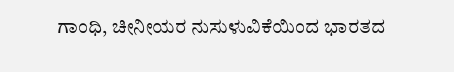ಗಾಂಧಿ, ಚೀನೀಯರ ನುಸುಳುವಿಕೆಯಿಂದ ಭಾರತದ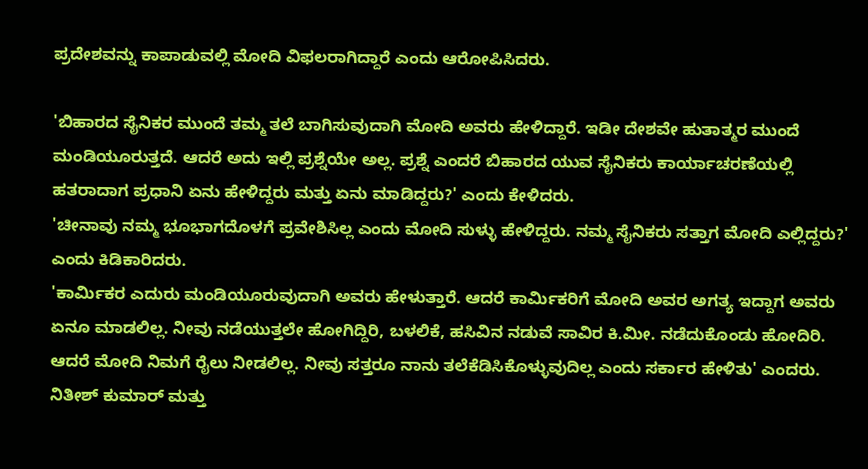ಪ್ರದೇಶವನ್ನು ಕಾಪಾಡುವಲ್ಲಿ ಮೋದಿ ವಿಫಲರಾಗಿದ್ದಾರೆ ಎಂದು ಆರೋಪಿಸಿದರು.

'ಬಿಹಾರದ ಸೈನಿಕರ ಮುಂದೆ ತಮ್ಮ ತಲೆ ಬಾಗಿಸುವುದಾಗಿ ಮೋದಿ ಅವರು ಹೇಳಿದ್ದಾರೆ. ಇಡೀ ದೇಶವೇ ಹುತಾತ್ಮರ ಮುಂದೆ ಮಂಡಿಯೂರುತ್ತದೆ. ಆದರೆ ಅದು ಇಲ್ಲಿ ಪ್ರಶ್ನೆಯೇ ಅಲ್ಲ. ಪ್ರಶ್ನೆ ಎಂದರೆ ಬಿಹಾರದ ಯುವ ಸೈನಿಕರು ಕಾರ್ಯಾಚರಣೆಯಲ್ಲಿ ಹತರಾದಾಗ ಪ್ರಧಾನಿ ಏನು ಹೇಳಿದ್ದರು ಮತ್ತು ಏನು ಮಾಡಿದ್ದರು?' ಎಂದು ಕೇಳಿದರು.
'ಚೀನಾವು ನಮ್ಮ ಭೂಭಾಗದೊಳಗೆ ಪ್ರವೇಶಿಸಿಲ್ಲ ಎಂದು ಮೋದಿ ಸುಳ್ಳು ಹೇಳಿದ್ದರು. ನಮ್ಮ ಸೈನಿಕರು ಸತ್ತಾಗ ಮೋದಿ ಎಲ್ಲಿದ್ದರು?' ಎಂದು ಕಿಡಿಕಾರಿದರು.
'ಕಾರ್ಮಿಕರ ಎದುರು ಮಂಡಿಯೂರುವುದಾಗಿ ಅವರು ಹೇಳುತ್ತಾರೆ. ಆದರೆ ಕಾರ್ಮಿಕರಿಗೆ ಮೋದಿ ಅವರ ಅಗತ್ಯ ಇದ್ದಾಗ ಅವರು ಏನೂ ಮಾಡಲಿಲ್ಲ. ನೀವು ನಡೆಯುತ್ತಲೇ ಹೋಗಿದ್ದಿರಿ, ಬಳಲಿಕೆ, ಹಸಿವಿನ ನಡುವೆ ಸಾವಿರ ಕಿ.ಮೀ. ನಡೆದುಕೊಂಡು ಹೋದಿರಿ. ಆದರೆ ಮೋದಿ ನಿಮಗೆ ರೈಲು ನೀಡಲಿಲ್ಲ. ನೀವು ಸತ್ತರೂ ನಾನು ತಲೆಕೆಡಿಸಿಕೊಳ್ಳುವುದಿಲ್ಲ ಎಂದು ಸರ್ಕಾರ ಹೇಳಿತು' ಎಂದರು.
ನಿತೀಶ್ ಕುಮಾರ್ ಮತ್ತು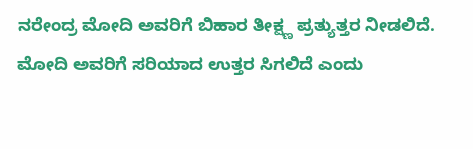ನರೇಂದ್ರ ಮೋದಿ ಅವರಿಗೆ ಬಿಹಾರ ತೀಕ್ಷ್ಣ ಪ್ರತ್ಯುತ್ತರ ನೀಡಲಿದೆ. ಮೋದಿ ಅವರಿಗೆ ಸರಿಯಾದ ಉತ್ತರ ಸಿಗಲಿದೆ ಎಂದು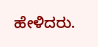ಹೇಳಿದರು.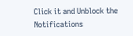Click it and Unblock the Notifications